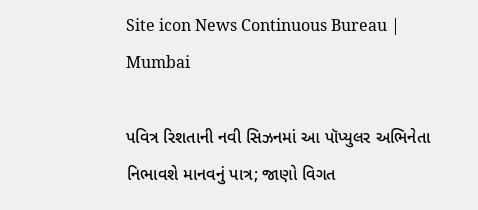Site icon News Continuous Bureau | Mumbai

પવિત્ર રિશતાની નવી સિઝનમાં આ પૉપ્યુલર અભિનેતા નિભાવશે માનવનું પાત્ર; જાણો વિગત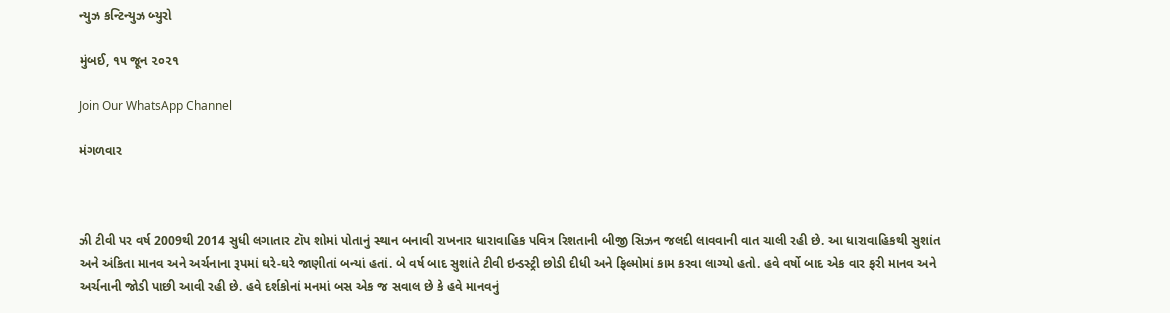ન્યુઝ કન્ટિન્યુઝ બ્યુરો

મુંબઈ, ૧૫ જૂન ૨૦૨૧

Join Our WhatsApp Channel

મંગળવાર



ઝી ટીવી પર વર્ષ 2009થી 2014 સુધી લગાતાર ટૉપ શોમાં પોતાનું સ્થાન બનાવી રાખનાર ધારાવાહિક પવિત્ર રિશતાની બીજી સિઝન જલદી લાવવાની વાત ચાલી રહી છે. આ ધારાવાહિકથી સુશાંત અને અંકિતા માનવ અને અર્ચનાના રૂપમાં ઘરે-ઘરે જાણીતાં બન્યાં હતાં. બે વર્ષ બાદ સુશાંતે ટીવી ઇન્ડસ્ટ્રી છોડી દીધી અને ફિલ્મોમાં કામ કરવા લાગ્યો હતો. હવે વર્ષો બાદ એક વાર ફરી માનવ અને અર્ચનાની જોડી પાછી આવી રહી છે. હવે દર્શકોનાં મનમાં બસ એક જ સવાલ છે કે હવે માનવનું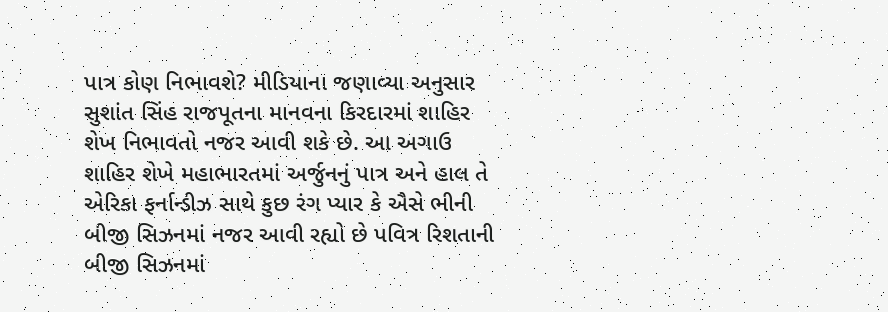પાત્ર કોણ નિભાવશે? મીડિયાના જણાવ્યા અનુસાર સુશાંત સિંહ રાજપૂતના માનવના કિરદારમાં શાહિર શેખ નિભાવતો નજર આવી શકે છે. આ અગાઉ શાહિર શેખે મહાભારતમાં અર્જુનનું પાત્ર અને હાલ તે એરિકા ફર્નાન્ડીઝ સાથે કુછ રંગ પ્યાર કે ઐસે ભીની બીજી સિઝનમાં નજર આવી રહ્યો છે પવિત્ર રિશતાની બીજી સિઝનમાં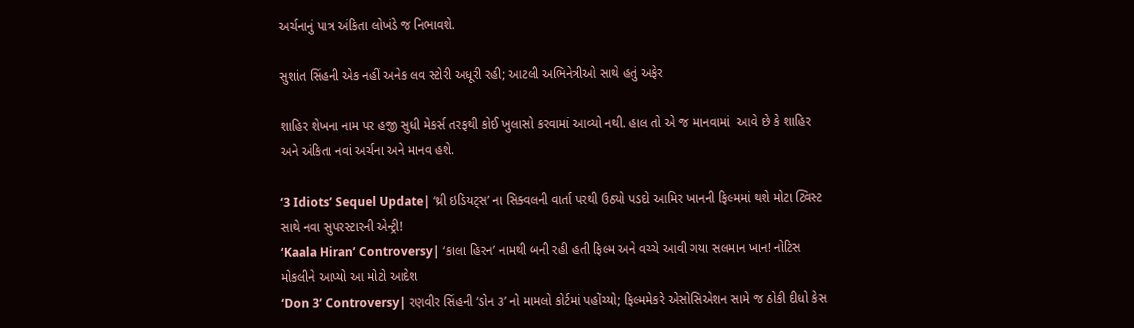અર્ચનાનું પાત્ર અંકિતા લોખંડે જ નિભાવશે.

સુશાંત સિંહની એક નહીં અનેક લવ સ્ટોરી અધૂરી રહી; આટલી અભિનેત્રીઓ સાથે હતું અફેર

શાહિર શેખના નામ પર હજી સુધી મેકર્સ તરફથી કોઈ ખુલાસો કરવામાં આવ્યો નથી. હાલ તો એ જ માનવામાં  આવે છે કે શાહિર અને અંકિતા નવાં અર્ચના અને માનવ હશે.

‘3 Idiots’ Sequel Update| ‘થ્રી ઇડિયટ્સ’ ના સિક્વલની વાર્તા પરથી ઉઠ્યો પડદો આમિર ખાનની ફિલ્મમાં થશે મોટા ટ્વિસ્ટ સાથે નવા સુપરસ્ટારની એન્ટ્રી!
‘Kaala Hiran’ Controversy| ‘કાલા હિરન’ નામથી બની રહી હતી ફિલ્મ અને વચ્ચે આવી ગયા સલમાન ખાન! નોટિસ મોકલીને આપ્યો આ મોટો આદેશ
‘Don 3’ Controversy| રણવીર સિંહની ‘ડોન ૩’ નો મામલો કોર્ટમાં પહોંચ્યો; ફિલ્મમેકરે એસોસિએશન સામે જ ઠોકી દીધો કેસ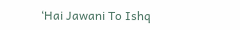‘Hai Jawani To Ishq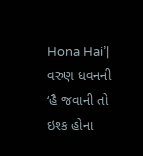Hona Hai’| વરુણ ધવનની ‘હૈ જવાની તો ઇશ્ક હોના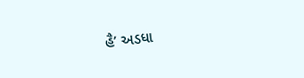હૈ’ અડધા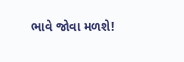ભાવે જોવા મળશે!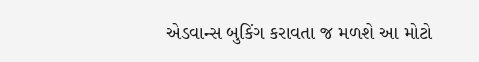એડવાન્સ બુકિંગ કરાવતા જ મળશે આ મોટો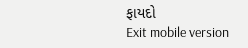ફાયદો
Exit mobile version